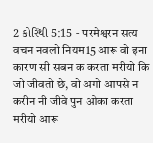2 કોરિંથી 5:15 - परमेश्वरन सत्य वचन नवलो नियम15 आरू वो इना कारण सी सबन क करता मरीयो कि जो जीवतो छे, वो अगो आपसे न करीन नी जीवे पुन ओका करता मरीयो आरू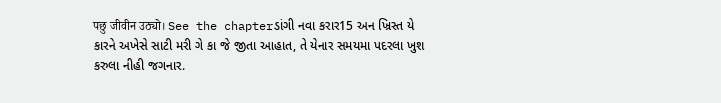पछु जीवीन उठ्यो। See the chapterડાંગી નવા કરાર15 અન ખ્રિસ્ત યે કારને અખેસે સાટી મરી ગે કા જે જીતા આહાત, તે યેનાર સમયમા પદરલા ખુશ કરુલા નીહી જગનાર.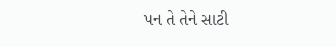પન તે તેને સાટી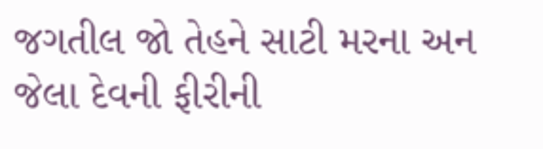જગતીલ જો તેહને સાટી મરના અન જેલા દેવની ફીરીની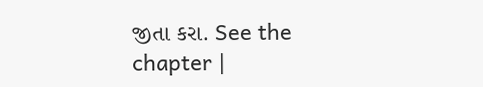જીતા કરા. See the chapter |